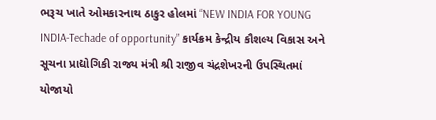ભરૂચ ખાતે ઓમકારનાથ ઠાકુર હોલમાં “NEW INDIA FOR YOUNG INDIA-Techade of opportunity” કાર્યક્રમ કેન્દ્રીય કૌશલ્ય વિકાસ અને સૂચના પ્રાદ્યોગિકી રાજ્ય મંત્રી શ્રી રાજીવ ચંદ્રશેખરની ઉપસ્થિતમાં યોજાયો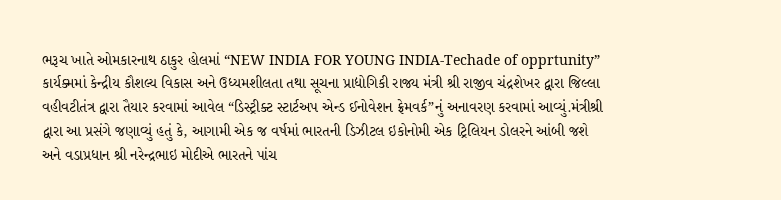ભરૂચ ખાતે ઓમકારનાથ ઠાકુર હોલમાં “NEW INDIA FOR YOUNG INDIA-Techade of opprtunity” કાર્યક્મમાં કેન્દ્રીય કૌશલ્ય વિકાસ અને ઉધ્યમશીલતા તથા સૂચના પ્રાદ્યોગિકી રાજ્ય મંત્રી શ્રી રાજીવ ચંદ્રશેખર દ્વારા જિલ્લા વહીવટીતંત્ર દ્વારા તૈયાર કરવામાં આવેલ “ડિસ્ટ્રીક્ટ સ્ટાર્ટઅપ એન્ડ ઈનોવેશન ફ્રેમવર્ક”નું અનાવરણ કરવામાં આવ્યું.મંત્રીશ્રી દ્વારા આ પ્રસંગે જણાવ્યું હતું કે, આગામી એક જ વર્ષમાં ભારતની ડિઝીટલ ઇકોનોમી એક ટ્રિલિયન ડોલરને આંબી જશે અને વડાપ્રધાન શ્રી નરેન્દ્રભાઇ મોદીએ ભારતને પાંચ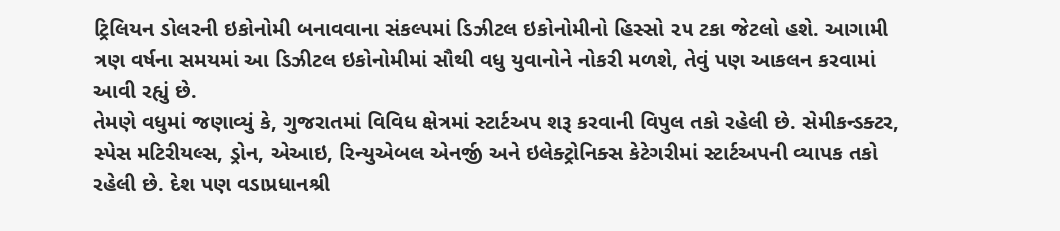ટ્રિલિયન ડોલરની ઇકોનોમી બનાવવાના સંકલ્પમાં ડિઝીટલ ઇકોનોમીનો હિસ્સો ૨૫ ટકા જેટલો હશે. આગામી ત્રણ વર્ષના સમયમાં આ ડિઝીટલ ઇકોનોમીમાં સૌથી વધુ યુવાનોને નોકરી મળશે, તેવું પણ આકલન કરવામાં આવી રહ્યું છે.
તેમણે વધુમાં જણાવ્યું કે, ગુજરાતમાં વિવિધ ક્ષેત્રમાં સ્ટાર્ટઅપ શરૂ કરવાની વિપુલ તકો રહેલી છે. સેમીકન્ડક્ટર, સ્પેસ મટિરીયલ્સ, ડ્રોન, એઆઇ, રિન્યુએબલ એનર્જી અને ઇલેક્ટ્રોનિક્સ કેટેગરીમાં સ્ટાર્ટઅપની વ્યાપક તકો રહેલી છે. દેશ પણ વડાપ્રધાનશ્રી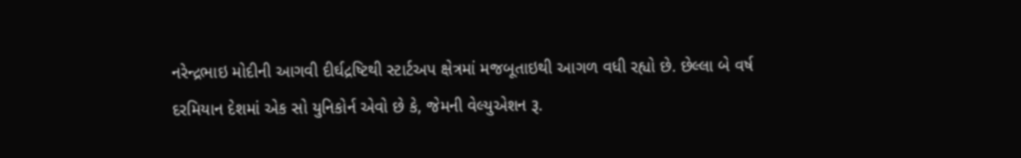નરેન્દ્રભાઇ મોદીની આગવી દીર્ઘદ્રષ્ટિથી સ્ટાર્ટઅપ ક્ષેત્રમાં મજબૂતાઇથી આગળ વધી રહ્યો છે. છેલ્લા બે વર્ષ દરમિયાન દેશમાં એક સો યુનિકોર્ન એવો છે કે, જેમની વેલ્યુએશન રૂ.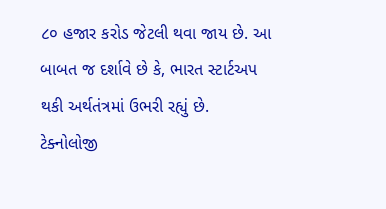૮૦ હજાર કરોડ જેટલી થવા જાય છે. આ બાબત જ દર્શાવે છે કે, ભારત સ્ટાર્ટઅપ થકી અર્થતંત્રમાં ઉભરી રહ્યું છે.
ટેક્નોલોજી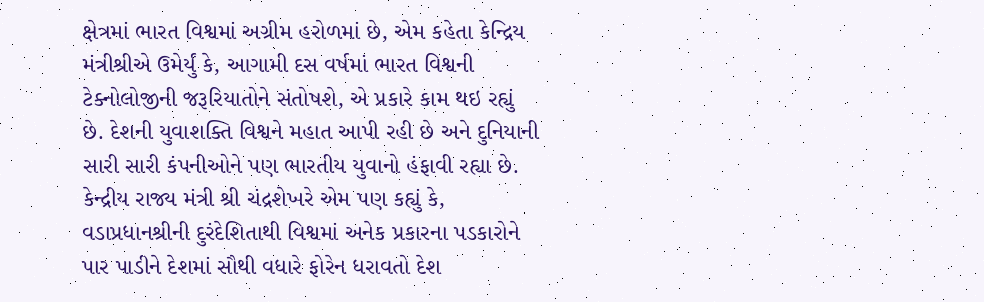ક્ષેત્રમાં ભારત વિશ્વમાં અગ્રીમ હરોળમાં છે, એમ કહેતા કેન્દ્રિય મંત્રીશ્રીએ ઉમેર્યું કે, આગામી દસ વર્ષમાં ભારત વિશ્વની ટેક્નોલોજીની જરૂરિયાતોને સંતોષશે, એ પ્રકારે કામ થઇ રહ્યું છે. દેશની યુવાશક્તિ વિશ્વને મહાત આપી રહી છે અને દુનિયાની સારી સારી કંપનીઓને પણ ભારતીય યુવાનો હંફાવી રહ્યા છે.
કેન્દ્રીય રાજ્ય મંત્રી શ્રી ચંદ્રશેખરે એમ પણ કહ્યું કે, વડાપ્રધાનશ્રીની દુરંદેશિતાથી વિશ્વમાં અનેક પ્રકારના પડકારોને પાર પાડીને દેશમાં સૌથી વધારે ફોરેન ધરાવતો દેશ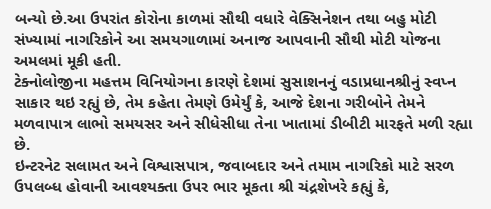બન્યો છે.આ ઉપરાંત કોરોના કાળમાં સૌથી વધારે વેક્સિનેશન તથા બહુ મોટી સંખ્યામાં નાગરિકોને આ સમયગાળામાં અનાજ આપવાની સૌથી મોટી યોજના અમલમાં મૂકી હતી.
ટેક્નોલોજીના મહત્તમ વિનિયોગના કારણે દેશમાં સુસાશનનું વડાપ્રધાનશ્રીનું સ્વપ્ન સાકાર થઇ રહ્યું છે, તેમ કહેતા તેમણે ઉમેર્યું કે, આજે દેશના ગરીબોને તેમને મળવાપાત્ર લાભો સમયસર અને સીધેસીધા તેના ખાતામાં ડીબીટી મારફતે મળી રહ્યા છે.
ઇન્ટરનેટ સલામત અને વિશ્વાસપાત્ર, જવાબદાર અને તમામ નાગરિકો માટે સરળ ઉપલબ્ધ હોવાની આવશ્યક્તા ઉપર ભાર મૂકતા શ્રી ચંદ્રશેખરે કહ્યું કે,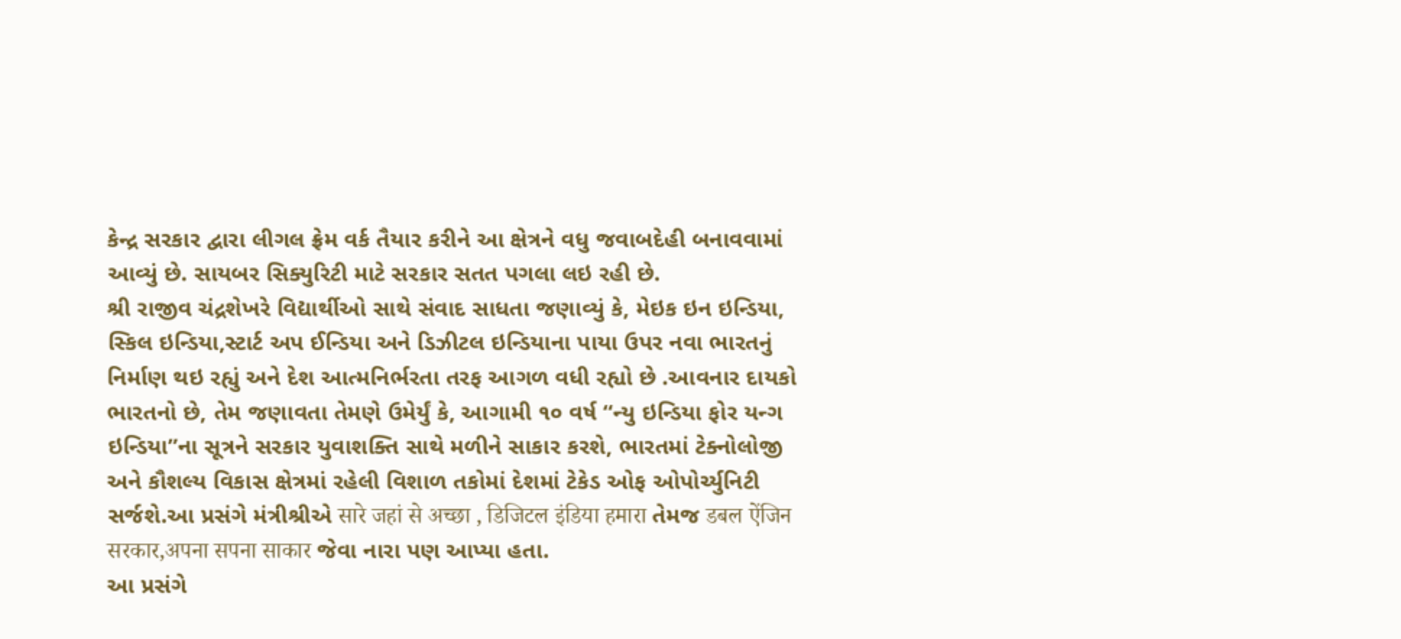કેન્દ્ર સરકાર દ્વારા લીગલ ફ્રેમ વર્ક તૈયાર કરીને આ ક્ષેત્રને વધુ જવાબદેહી બનાવવામાં આવ્યું છે. સાયબર સિક્યુરિટી માટે સરકાર સતત પગલા લઇ રહી છે.
શ્રી રાજીવ ચંદ્રશેખરે વિદ્યાર્થીઓ સાથે સંવાદ સાધતા જણાવ્યું કે, મેઇક ઇન ઇન્ડિયા, સ્કિલ ઇન્ડિયા,સ્ટાર્ટ અપ ઈન્ડિયા અને ડિઝીટલ ઇન્ડિયાના પાયા ઉપર નવા ભારતનું નિર્માણ થઇ રહ્યું અને દેશ આત્મનિર્ભરતા તરફ આગળ વધી રહ્યો છે .આવનાર દાયકો ભારતનો છે, તેમ જણાવતા તેમણે ઉમેર્યું કે, આગામી ૧૦ વર્ષ “ન્યુ ઇન્ડિયા ફોર યન્ગ ઇન્ડિયા”ના સૂત્રને સરકાર યુવાશક્તિ સાથે મળીને સાકાર કરશે, ભારતમાં ટેક્નોલોજી અને કૌશલ્ય વિકાસ ક્ષેત્રમાં રહેલી વિશાળ તકોમાં દેશમાં ટેકેડ ઓફ ઓપોર્ચ્યુનિટી સર્જશે.આ પ્રસંગે મંત્રીશ્રીએ सारे जहां से अच्छा , डिजिटल इंडिया हमारा તેમજ डबल ऐंजिन सरकार,अपना सपना साकार જેવા નારા પણ આપ્યા હતા.
આ પ્રસંગે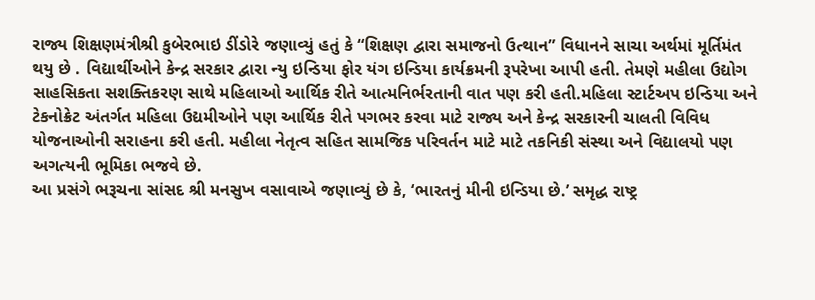રાજ્ય શિક્ષણમંત્રીશ્રી કુબેરભાઇ ડીંડોરે જણાવ્યું હતું કે “શિક્ષણ દ્વારા સમાજનો ઉત્થાન” વિધાનને સાચા અર્થમાં મૂર્તિમંત થયુ છે . વિદ્યાર્થીઓને કેન્દ્ર સરકાર દ્વારા ન્યુ ઇન્ડિયા ફોર યંગ ઇન્ડિયા કાર્યક્રમની રૂપરેખા આપી હતી. તેમણે મહીલા ઉદ્યોગ સાહસિકતા સશક્તિકરણ સાથે મહિલાઓ આર્થિક રીતે આત્મનિર્ભરતાની વાત પણ કરી હતી.મહિલા સ્ટાર્ટઅપ ઇન્ડિયા અને ટેકનોક્રેટ અંતર્ગત મહિલા ઉદ્યમીઓને પણ આર્થિક રીતે પગભર કરવા માટે રાજ્ય અને કેન્દ્ર સરકારની ચાલતી વિવિધ યોજનાઓની સરાહના કરી હતી. મહીલા નેતૃત્વ સહિત સામજિક પરિવર્તન માટે માટે તકનિકી સંસ્થા અને વિદ્યાલયો પણ અગત્યની ભૂમિકા ભજવે છે.
આ પ્રસંગે ભરૂચના સાંસદ શ્રી મનસુખ વસાવાએ જણાવ્યું છે કે, ‘ભારતનું મીની ઇન્ડિયા છે.’ સમૃદ્ધ રાષ્ટ્ર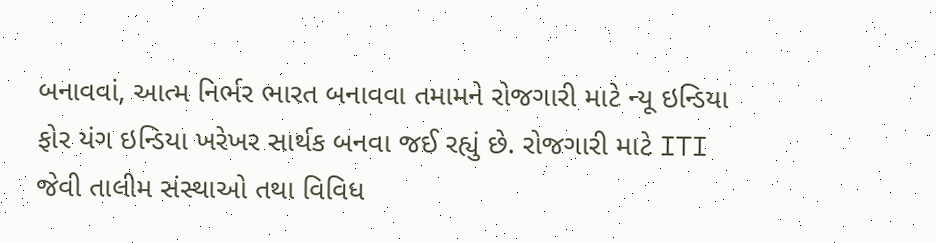બનાવવાં, આત્મ નિર્ભર ભારત બનાવવા તમામને રોજગારી માટે ન્યૂ ઇન્ડિયા ફોર યંગ ઇન્ડિયા ખરેખર સાર્થક બનવા જઈ રહ્યું છે. રોજગારી માટે ITI જેવી તાલીમ સંસ્થાઓ તથા વિવિધ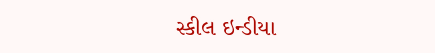સ્કીલ ઇન્ડીયા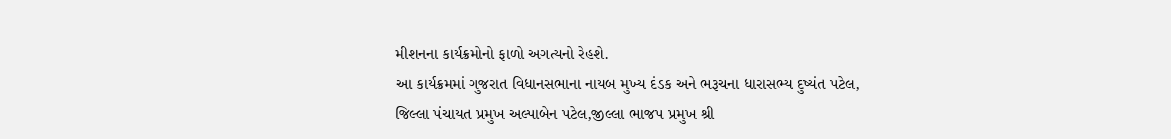મીશનના કાર્યક્રમોનો ફાળો અગત્યનો રેહશે.
આ કાર્યક્રમમાં ગુજરાત વિધાનસભાના નાયબ મુખ્ય દંડક અને ભરૂચના ધારાસભ્ય દુષ્યંત પટેલ, જિલ્લા પંચાયત પ્રમુખ અલ્પાબેન પટેલ,જીલ્લા ભાજપ પ્રમુખ શ્રી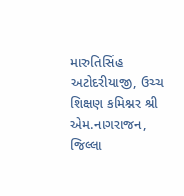મારુતિસિંહ અટોદરીયાજી, ઉચ્ચ શિક્ષણ કમિશ્નર શ્રી એમ.નાગરાજન, જિલ્લા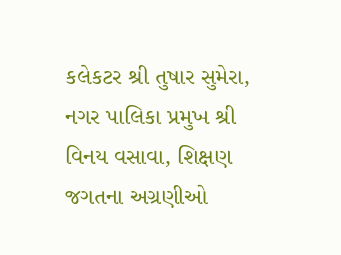કલેકટર શ્રી તુષાર સુમેરા, નગર પાલિકા પ્રમુખ શ્રી વિનય વસાવા, શિક્ષણ જગતના અગ્રણીઓ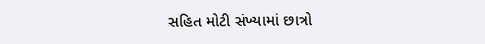સહિત મોટી સંખ્યામાં છાત્રો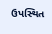ઉપસ્થિત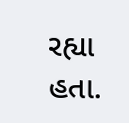રહ્યા હતા.